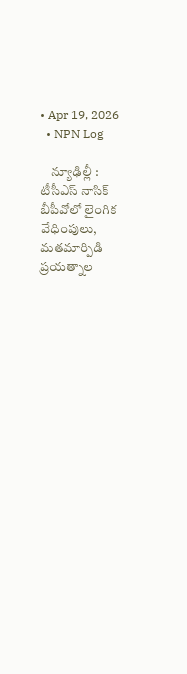• Apr 19, 2026
  • NPN Log

    న్యూఢిల్లీ : టీసీఎస్‌ నాసిక్‌ బీపీవోలో లైంగిక వేధింపులు, మతమార్పిడి ప్రయత్నాల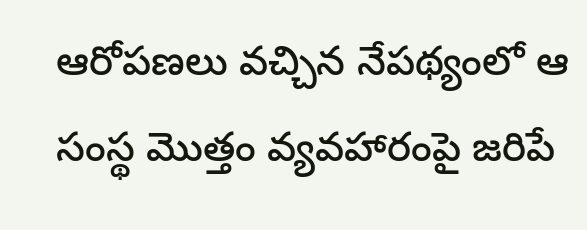ఆరోపణలు వచ్చిన నేపథ్యంలో ఆ సంస్థ మొత్తం వ్యవహారంపై జరిపే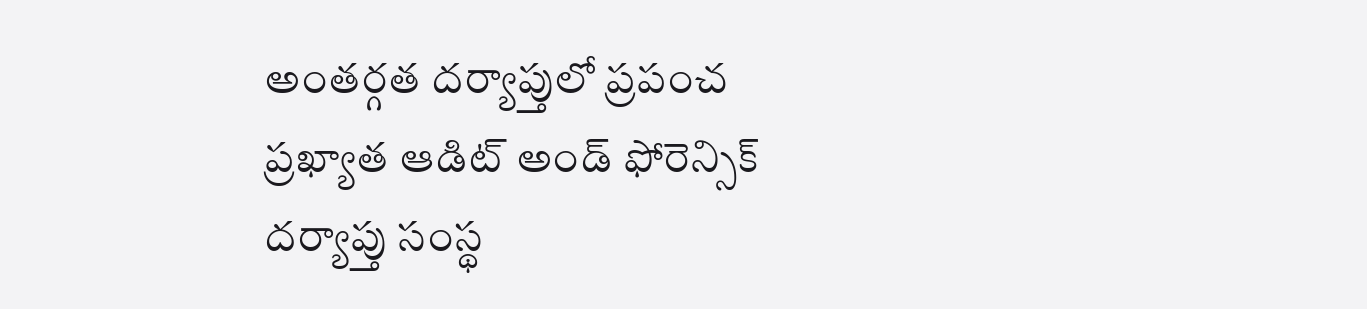అంతర్గత దర్యాప్తులో ప్రపంచ ప్రఖ్యాత ఆడిట్‌ అండ్‌ ఫోరెన్సిక్‌ దర్యాప్తు సంస్థ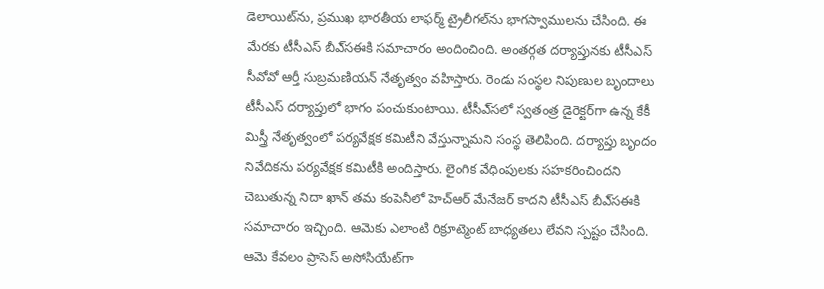డెలాయిట్‌ను, ప్రముఖ భారతీయ లాఫర్మ్‌ ట్రైలీగల్‌ను భాగస్వాములను చేసింది. ఈ మేరకు టీసీఎస్‌ బీఎ్‌సఈకి సమాచారం అందించింది. అంతర్గత దర్యాప్తునకు టీసీఎస్‌ సీవోవో ఆర్తీ సుబ్రమణియన్‌ నేతృత్వం వహిస్తారు. రెండు సంస్థల నిపుణుల బృందాలు టీసీఎస్‌ దర్యాప్తులో భాగం పంచుకుంటాయి. టీసీఎ్‌సలో స్వతంత్ర డైరెక్టర్‌గా ఉన్న కేకీ మిస్త్రీ నేతృత్వంలో పర్యవేక్షక కమిటీని వేస్తున్నామని సంస్థ తెలిపింది. దర్యాప్తు బృందం నివేదికను పర్యవేక్షక కమిటీకి అందిస్తారు. లైంగిక వేధింపులకు సహకరించిందని చెబుతున్న నిదా ఖాన్‌ తమ కంపెనీలో హెచ్‌ఆర్‌ మేనేజర్‌ కాదని టీసీఎస్‌ బీఎ్‌సఈకి సమాచారం ఇచ్చింది. ఆమెకు ఎలాంటి రిక్రూట్మెంట్‌ బాధ్యతలు లేవని స్పష్టం చేసింది. ఆమె కేవలం ప్రాసెస్‌ అసోసియేట్‌గా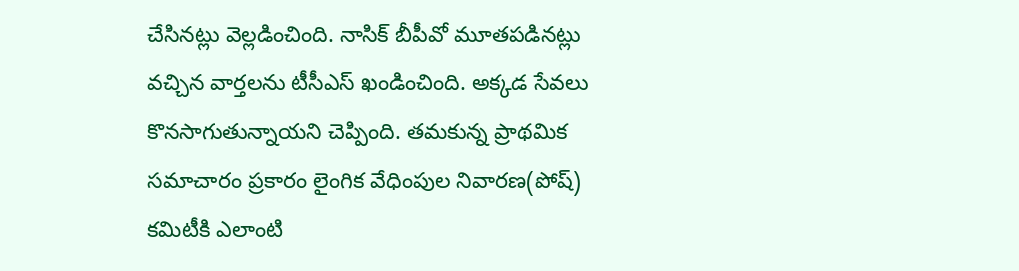చేసినట్లు వెల్లడించింది. నాసిక్‌ బీపీవో మూతపడినట్లు వచ్చిన వార్తలను టీసీఎస్‌ ఖండించింది. అక్కడ సేవలు కొనసాగుతున్నాయని చెప్పింది. తమకున్న ప్రాథమిక సమాచారం ప్రకారం లైంగిక వేధింపుల నివారణ(పోష్‌) కమిటీకి ఎలాంటి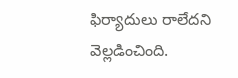ఫిర్యాదులు రాలేదని వెల్లడించింది.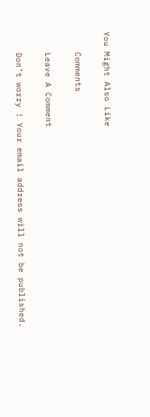You Might Also Like

    Comments

    Leave A Comment

    Don’t worry ! Your email address will not be published.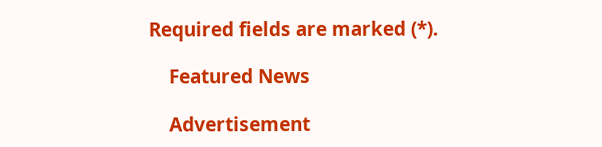Required fields are marked (*).

    Featured News

    Advertisement